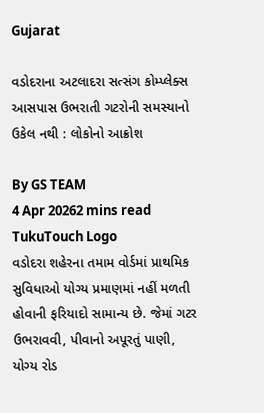Gujarat

વડોદરાના અટલાદરા સત્સંગ કોમ્પ્લેક્સ આસપાસ ઉભરાતી ગટરોની સમસ્યાનો ઉકેલ નથી : લોકોનો આક્રોશ

By GS TEAM
4 Apr 20262 mins read
TukuTouch Logo
વડોદરા શહેરના તમામ વોર્ડમાં પ્રાથમિક સુવિધાઓ યોગ્ય પ્રમાણમાં નહીં મળતી હોવાની ફરિયાદો સામાન્ય છે. જેમાં ગટર ઉભરાવવી, પીવાનો અપૂરતું પાણી, યોગ્ય રોડ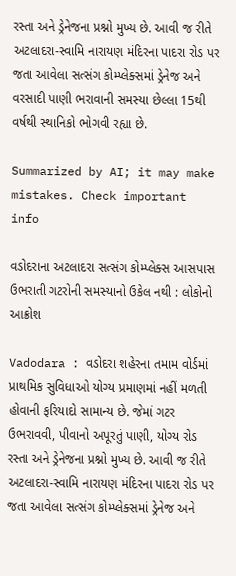રસ્તા અને ડ્રેનેજના પ્રશ્નો મુખ્ય છે. આવી જ રીતે અટલાદરા-સ્વામિ નારાયણ મંદિરના પાદરા રોડ પર જતા આવેલા સત્સંગ કોમ્પ્લેક્સમાં ડ્રેનેજ અને વરસાદી પાણી ભરાવાની સમસ્યા છેલ્લા 15થી વર્ષથી સ્થાનિકો ભોગવી રહ્યા છે.

Summarized by AI; it may make mistakes. Check important info

વડોદરાના અટલાદરા સત્સંગ કોમ્પ્લેક્સ આસપાસ ઉભરાતી ગટરોની સમસ્યાનો ઉકેલ નથી : લોકોનો આક્રોશ

Vadodara : વડોદરા શહેરના તમામ વોર્ડમાં પ્રાથમિક સુવિધાઓ યોગ્ય પ્રમાણમાં નહીં મળતી હોવાની ફરિયાદો સામાન્ય છે. જેમાં ગટર ઉભરાવવી, પીવાનો અપૂરતું પાણી, યોગ્ય રોડ રસ્તા અને ડ્રેનેજના પ્રશ્નો મુખ્ય છે. આવી જ રીતે અટલાદરા-સ્વામિ નારાયણ મંદિરના પાદરા રોડ પર જતા આવેલા સત્સંગ કોમ્પ્લેક્સમાં ડ્રેનેજ અને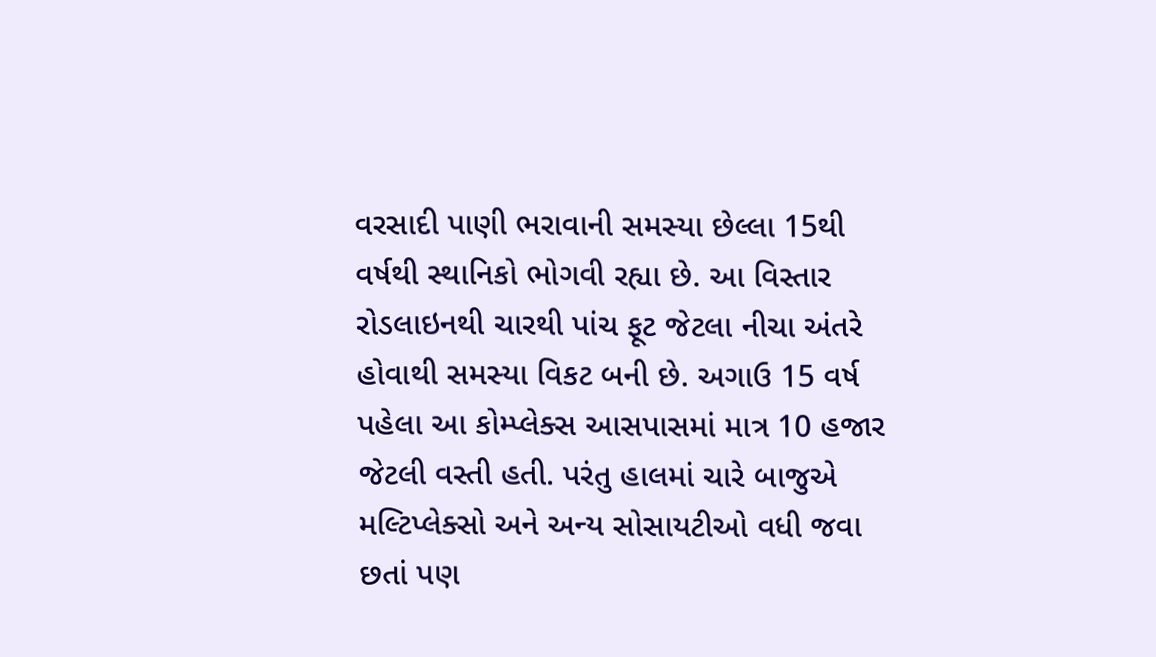વરસાદી પાણી ભરાવાની સમસ્યા છેલ્લા 15થી વર્ષથી સ્થાનિકો ભોગવી રહ્યા છે. આ વિસ્તાર રોડલાઇનથી ચારથી પાંચ ફૂટ જેટલા નીચા અંતરે હોવાથી સમસ્યા વિકટ બની છે. અગાઉ 15 વર્ષ પહેલા આ કોમ્પ્લેક્સ આસપાસમાં માત્ર 10 હજાર જેટલી વસ્તી હતી. પરંતુ હાલમાં ચારે બાજુએ મલ્ટિપ્લેક્સો અને અન્ય સોસાયટીઓ વધી જવા છતાં પણ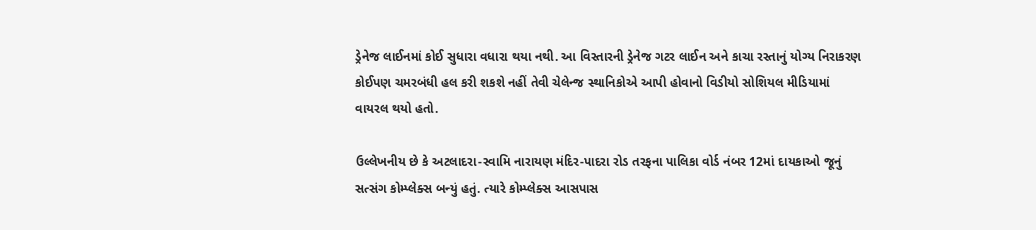ડ્રેનેજ લાઈનમાં કોઈ સુધારા વધારા થયા નથી. આ વિસ્તારની ડ્રેનેજ ગટર લાઈન અને કાચા રસ્તાનું યોગ્ય નિરાકરણ કોઈપણ ચમરબંધી હલ કરી શકશે નહીં તેવી ચેલેન્જ સ્થાનિકોએ આપી હોવાનો વિડીયો સોશિયલ મીડિયામાં વાયરલ થયો હતો.

ઉલ્લેખનીય છે કે અટલાદરા-સ્વામિ નારાયણ મંદિર-પાદરા રોડ તરફના પાલિકા વોર્ડ નંબર 12માં દાયકાઓ જૂનું સત્સંગ કોમ્પ્લેક્સ બન્યું હતું. ત્યારે કોમ્પ્લેક્સ આસપાસ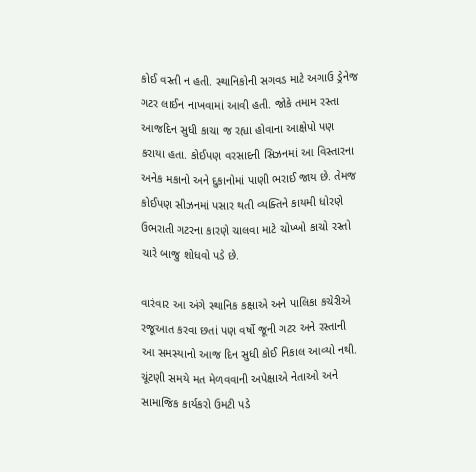કોઈ વસ્તી ન હતી. સ્થાનિકોની સગવડ માટે અગાઉ ડ્રેનેજ ગટર લાઈન નાખવામાં આવી હતી. જોકે તમામ રસ્તા આજદિન સુધી કાચા જ રહ્યા હોવાના આક્ષેપો પણ કરાયા હતા. કોઈપણ વરસાદની સિઝનમાં આ વિસ્તારના અનેક મકાનો અને દુકાનોમાં પાણી ભરાઈ જાય છે. તેમજ કોઈપણ સીઝનમાં પસાર થતી વ્યક્તિને કાયમી ધોરણે ઉભરાતી ગટરના કારણે ચાલવા માટે ચોખ્ખો કાચો રસ્તો ચારે બાજુ શોધવો પડે છે.

વારંવાર આ અંગે સ્થાનિક કક્ષાએ અને પાલિકા કચેરીએ રજૂઆત કરવા છતાં પણ વર્ષો જૂની ગટર અને રસ્તાની આ સમસ્યાનો આજ દિન સુધી કોઈ નિકાલ આવ્યો નથી. ચૂંટણી સમયે મત મેળવવાની અપેક્ષાએ નેતાઓ અને સામાજિક કાર્યકરો ઉમટી પડે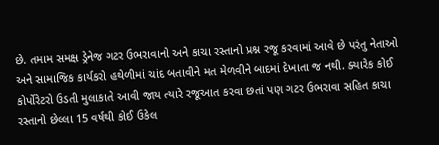છે. તમામ સમક્ષ ડ્રેનેજ ગટર ઉભરાવાનો અને કાચા રસ્તાનો પ્રશ્ન રજૂ કરવામાં આવે છે પરંતુ નેતાઓ અને સામાજિક કાર્યકરો હથેળીમાં ચાંદ બતાવીને મત મેળવીને બાદમાં દેખાતા જ નથી. ક્યારેક કોઈ કોર્પોરેટરો ઉડતી મુલાકાતે આવી જાય ત્યારે રજૂઆત કરવા છતાં પણ ગટર ઉભરાવા સહિત કાચા રસ્તાનો છેલ્લા 15 વર્ષથી કોઈ ઉકેલ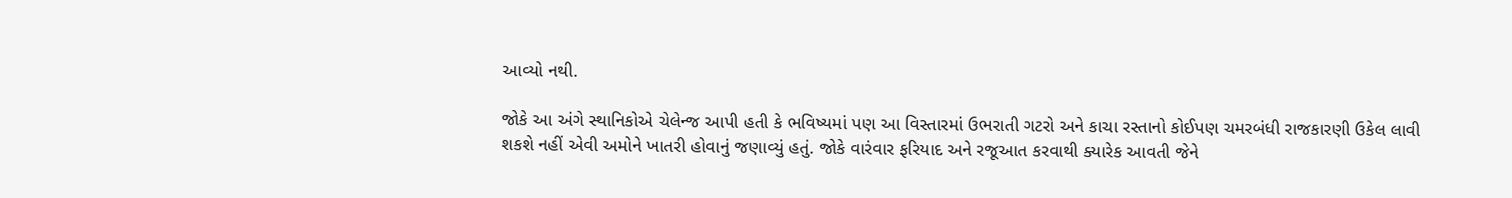આવ્યો નથી.

જોકે આ અંગે સ્થાનિકોએ ચેલેન્જ આપી હતી કે ભવિષ્યમાં પણ આ વિસ્તારમાં ઉભરાતી ગટરો અને કાચા રસ્તાનો કોઈપણ ચમરબંધી રાજકારણી ઉકેલ લાવી શકશે નહીં એવી અમોને ખાતરી હોવાનું જણાવ્યું હતું. જોકે વારંવાર ફરિયાદ અને રજૂઆત કરવાથી ક્યારેક આવતી જેને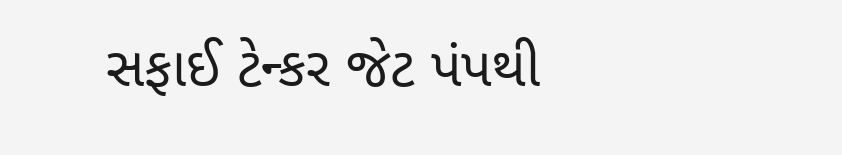સફાઈ ટેન્કર જેટ પંપથી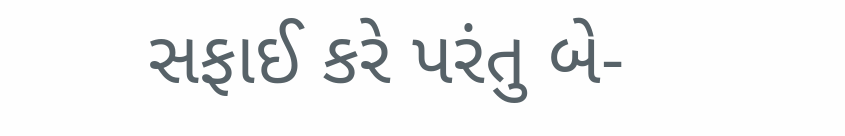સફાઈ કરે પરંતુ બે-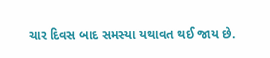ચાર દિવસ બાદ સમસ્યા યથાવત થઈ જાય છે.